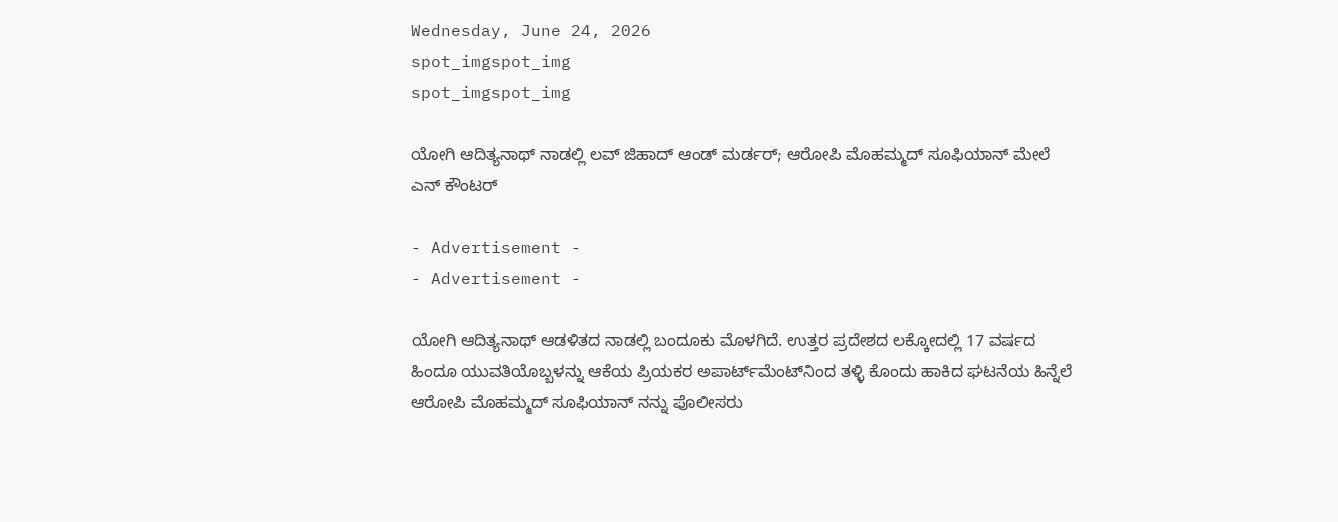Wednesday, June 24, 2026
spot_imgspot_img
spot_imgspot_img

ಯೋಗಿ ಆದಿತ್ಯನಾಥ್ ನಾಡಲ್ಲಿ ಲವ್ ಜಿಹಾದ್ ಆಂಡ್ ಮರ್ಡರ್; ಆರೋಪಿ ಮೊಹಮ್ಮದ್ ಸೂಫಿಯಾನ್ ಮೇಲೆ ಎನ್ ಕೌಂಟರ್

- Advertisement -
- Advertisement -

ಯೋಗಿ ಆದಿತ್ಯನಾಥ್ ಆಡಳಿತದ ನಾಡಲ್ಲಿ ಬಂದೂಕು ಮೊಳಗಿದೆ. ಉತ್ತರ ಪ್ರದೇಶದ ಲಕ್ಕೋದಲ್ಲಿ 17 ವರ್ಷದ ಹಿಂದೂ ಯುವತಿಯೊಬ್ಬಳನ್ನು ಆಕೆಯ ಪ್ರಿಯಕರ ಅಪಾರ್ಟ್‌ಮೆಂಟ್‌ನಿಂದ ತಳ್ಳಿ ಕೊಂದು ಹಾಕಿದ ಘಟನೆಯ ಹಿನ್ನೆಲೆ ಆರೋಪಿ ಮೊಹಮ್ಮದ್ ಸೂಫಿಯಾನ್ ನನ್ನು ಪೊಲೀಸರು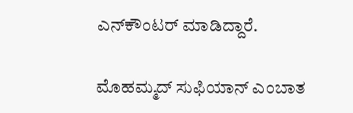ಎನ್‌ಕೌಂಟರ್ ಮಾಡಿದ್ದಾರೆ.

ಮೊಹಮ್ಮದ್ ಸುಫಿಯಾನ್ ಎಂಬಾತ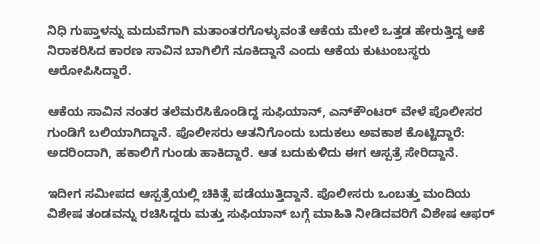ನಿಧಿ ಗುಪ್ತಾಳನ್ನು ಮದುವೆಗಾಗಿ ಮತಾಂತರಗೊಳ್ಳುವಂತೆ ಆಕೆಯ ಮೇಲೆ ಒತ್ತಡ ಹೇರುತ್ತಿದ್ದ ಆಕೆ ನಿರಾಕರಿಸಿದ ಕಾರಣ ಸಾವಿನ ಬಾಗಿಲಿಗೆ ನೂಕಿದ್ದಾನೆ ಎಂದು ಆಕೆಯ ಕುಟುಂಬಸ್ಥರು ಆರೋಪಿಸಿದ್ದಾರೆ.

ಆಕೆಯ ಸಾವಿನ ನಂತರ ತಲೆಮರೆಸಿಕೊಂಡಿದ್ದ ಸುಫಿಯಾನ್, ಎನ್‌ಕೌಂಟರ್ ವೇಳೆ ಪೊಲೀಸರ ಗುಂಡಿಗೆ ಬಲಿಯಾಗಿದ್ದಾನೆ. ಪೊಲೀಸರು ಆತನಿಗೊಂದು ಬದುಕಲು ಅವಕಾಶ ಕೊಟ್ಟಿದ್ದಾರೆ: ಅದರಿಂದಾಗಿ, ಹಕಾಲಿಗೆ ಗುಂಡು ಹಾಕಿದ್ದಾರೆ. ಆತ ಬದುಕುಳಿದು ಈಗ ಆಸ್ಪತ್ರೆ ಸೇರಿದ್ದಾನೆ.

ಇದೀಗ ಸಮೀಪದ ಆಸ್ಪತ್ರೆಯಲ್ಲಿ ಚಿಕಿತ್ಸೆ ಪಡೆಯುತ್ತಿದ್ದಾನೆ. ಪೊಲೀಸರು ಒಂಬತ್ತು ಮಂದಿಯ ವಿಶೇಷ ತಂಡವನ್ನು ರಚಿಸಿದ್ದರು ಮತ್ತು ಸುಫಿಯಾನ್ ಬಗ್ಗೆ ಮಾಹಿತಿ ನೀಡಿದವರಿಗೆ ವಿಶೇಷ ಆಫರ್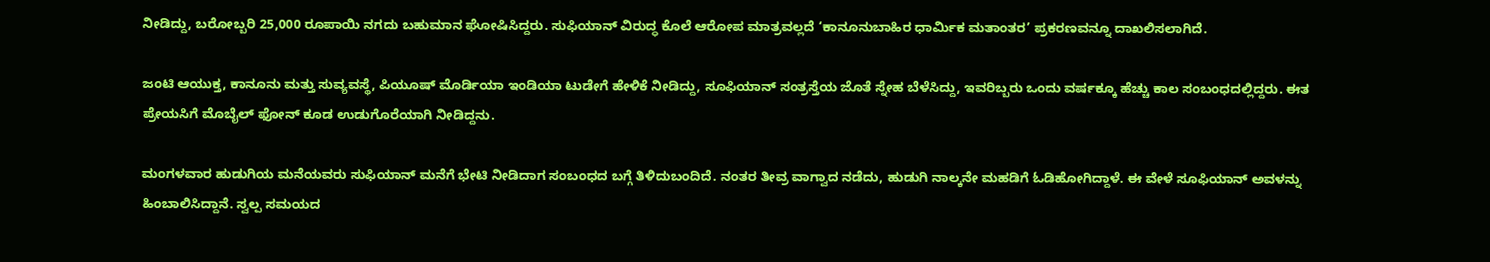ನೀಡಿದ್ದು, ಬರೋಬ್ಬರಿ 25,000 ರೂಪಾಯಿ ನಗದು ಬಹುಮಾನ ಘೋಷಿಸಿದ್ದರು. ಸುಫಿಯಾನ್ ವಿರುದ್ಧ ಕೊಲೆ ಆರೋಪ ಮಾತ್ರವಲ್ಲದೆ ‘ಕಾನೂನುಬಾಹಿರ ಧಾರ್ಮಿಕ ಮತಾಂತರ’ ಪ್ರಕರಣವನ್ನೂ ದಾಖಲಿಸಲಾಗಿದೆ.

ಜಂಟಿ ಆಯುಕ್ತ, ಕಾನೂನು ಮತ್ತು ಸುವ್ಯವಸ್ಥೆ, ಪಿಯೂಷ್ ಮೊರ್ಡಿಯಾ ಇಂಡಿಯಾ ಟುಡೇಗೆ ಹೇಳಿಕೆ ನೀಡಿದ್ದು, ಸೂಫಿಯಾನ್ ಸಂತ್ರಸ್ತೆಯ ಜೊತೆ ಸ್ನೇಹ ಬೆಳೆಸಿದ್ದು, ಇವರಿಬ್ಬರು ಒಂದು ವರ್ಷಕ್ಕೂ ಹೆಚ್ಚು ಕಾಲ ಸಂಬಂಧದಲ್ಲಿದ್ದರು. ಈತ ಪ್ರೇಯಸಿಗೆ ಮೊಬೈಲ್ ಫೋನ್ ಕೂಡ ಉಡುಗೊರೆಯಾಗಿ ನೀಡಿದ್ದನು.

ಮಂಗಳವಾರ ಹುಡುಗಿಯ ಮನೆಯವರು ಸುಫಿಯಾನ್ ಮನೆಗೆ ಭೇಟಿ ನೀಡಿದಾಗ ಸಂಬಂಧದ ಬಗ್ಗೆ ತಿಳಿದುಬಂದಿದೆ. ನಂತರ ತೀವ್ರ ವಾಗ್ವಾದ ನಡೆದು, ಹುಡುಗಿ ನಾಲ್ಕನೇ ಮಹಡಿಗೆ ಓಡಿಹೋಗಿದ್ದಾಳೆ. ಈ ವೇಳೆ ಸೂಫಿಯಾನ್ ಅವಳನ್ನು ಹಿಂಬಾಲಿಸಿದ್ದಾನೆ. ಸ್ವಲ್ಪ ಸಮಯದ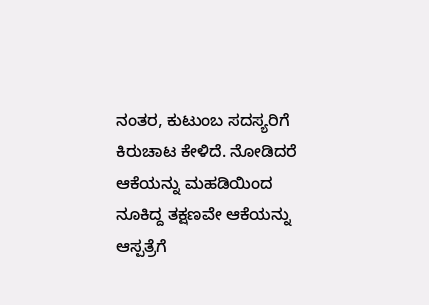ನಂತರ, ಕುಟುಂಬ ಸದಸ್ಯರಿಗೆ ಕಿರುಚಾಟ ಕೇಳಿದೆ. ನೋಡಿದರೆ ಆಕೆಯನ್ನು ಮಹಡಿಯಿಂದ ನೂಕಿದ್ದ ತಕ್ಷಣವೇ ಆಕೆಯನ್ನು ಆಸ್ಪತ್ರೆಗೆ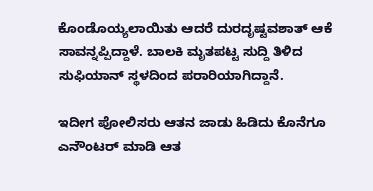ಕೊಂಡೊಯ್ಯಲಾಯಿತು ಆದರೆ ದುರದೃಷ್ಟವಶಾತ್ ಆಕೆ ಸಾವನ್ನಪ್ಪಿದ್ದಾಳೆ. ಬಾಲಕಿ ಮೃತಪಟ್ಟ ಸುದ್ದಿ ತಿಳಿದ ಸುಫಿಯಾನ್ ಸ್ಥಳದಿಂದ ಪರಾರಿಯಾಗಿದ್ದಾನೆ.

ಇದೀಗ ಪೋಲಿಸರು ಆತನ ಜಾಡು ಹಿಡಿದು ಕೊನೆಗೂ ಎನೌಂಟರ್ ಮಾಡಿ ಆತ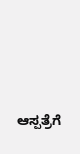ಆಸ್ಪತ್ರೆಗೆ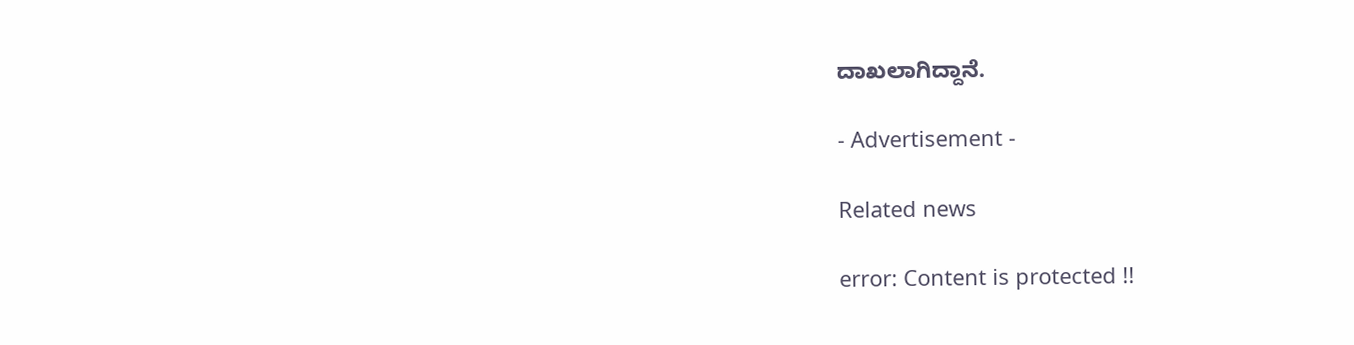ದಾಖಲಾಗಿದ್ದಾನೆ.

- Advertisement -

Related news

error: Content is protected !!